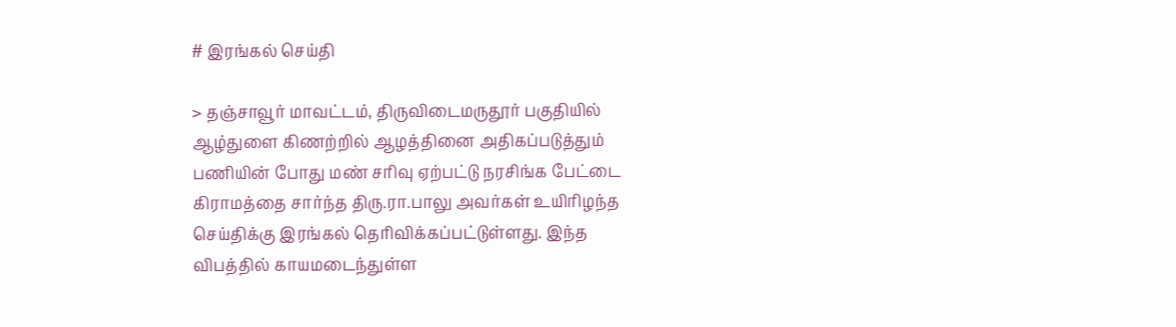# இரங்கல் செய்தி

> தஞ்சாவூர் மாவட்டம், திருவிடைமருதூர் பகுதியில் ஆழ்துளை கிணற்றில் ஆழத்தினை அதிகப்படுத்தும் பணியின் போது மண் சரிவு ஏற்பட்டு நரசிங்க பேட்டை கிராமத்தை சார்ந்த திரு.ரா.பாலு அவர்கள் உயிரிழந்த செய்திக்கு இரங்கல் தெரிவிக்கப்பட்டுள்ளது. இந்த விபத்தில் காயமடைந்துள்ள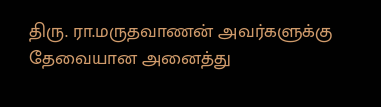திரு. ரா.மருதவாணன் அவர்களுக்கு தேவையான அனைத்து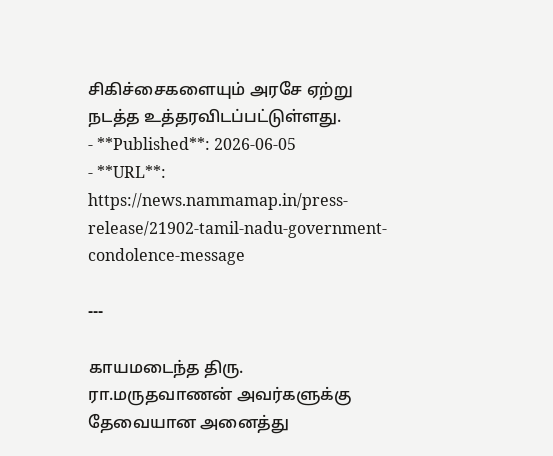சிகிச்சைகளையும் அரசே ஏற்று நடத்த உத்தரவிடப்பட்டுள்ளது.
- **Published**: 2026-06-05
- **URL**: https://news.nammamap.in/press-release/21902-tamil-nadu-government-condolence-message

---

காயமடைந்த திரு. ரா.மருதவாணன் அவர்களுக்கு தேவையான அனைத்து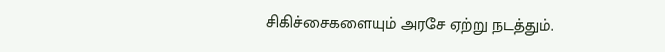சிகிச்சைகளையும் அரசே ஏற்று நடத்தும்.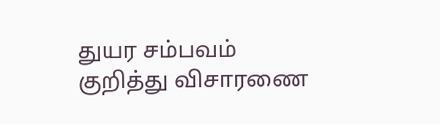துயர சம்பவம் குறித்து விசாரணை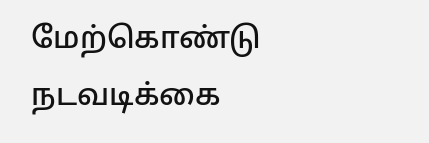மேற்கொண்டு நடவடிக்கை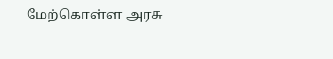மேற்கொள்ள அரசு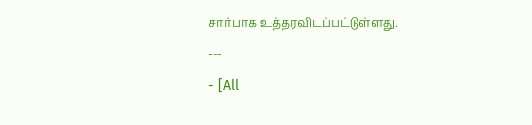சார்பாக உத்தரவிடப்பட்டுள்ளது.
---
- [All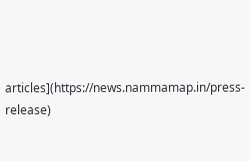articles](https://news.nammamap.in/press-release)